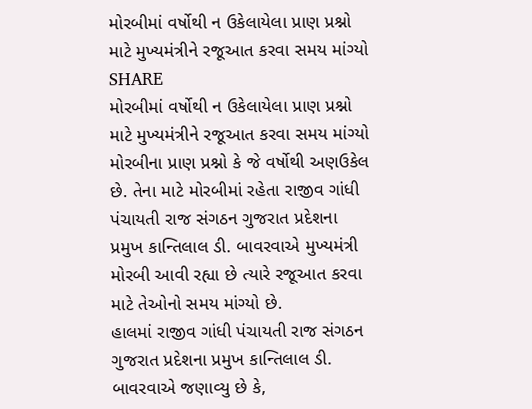મોરબીમાં વર્ષોથી ન ઉકેલાયેલા પ્રાણ પ્રશ્નો માટે મુખ્યમંત્રીને રજૂઆત કરવા સમય માંગ્યો
SHARE
મોરબીમાં વર્ષોથી ન ઉકેલાયેલા પ્રાણ પ્રશ્નો માટે મુખ્યમંત્રીને રજૂઆત કરવા સમય માંગ્યો
મોરબીના પ્રાણ પ્રશ્નો કે જે વર્ષોથી અણઉકેલ છે. તેના માટે મોરબીમાં રહેતા રાજીવ ગાંધી પંચાયતી રાજ સંગઠન ગુજરાત પ્રદેશના પ્રમુખ કાન્તિલાલ ડી. બાવરવાએ મુખ્યમંત્રી મોરબી આવી રહ્યા છે ત્યારે રજૂઆત કરવા માટે તેઓનો સમય માંગ્યો છે.
હાલમાં રાજીવ ગાંધી પંચાયતી રાજ સંગઠન ગુજરાત પ્રદેશના પ્રમુખ કાન્તિલાલ ડી. બાવરવાએ જણાવ્યુ છે કે,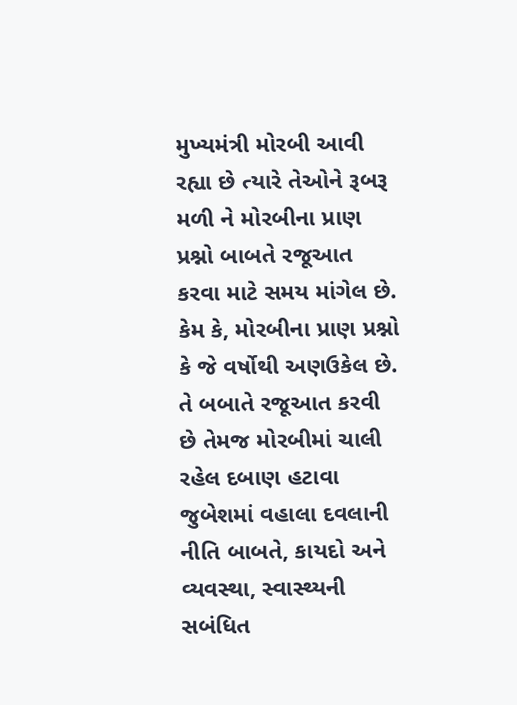મુખ્યમંત્રી મોરબી આવી રહ્યા છે ત્યારે તેઓને રૂબરૂ મળી ને મોરબીના પ્રાણ પ્રશ્નો બાબતે રજૂઆત કરવા માટે સમય માંગેલ છે. કેમ કે, મોરબીના પ્રાણ પ્રશ્નો કે જે વર્ષોથી અણઉકેલ છે. તે બબાતે રજૂઆત કરવી છે તેમજ મોરબીમાં ચાલી રહેલ દબાણ હટાવા જુબેશમાં વહાલા દવલાની નીતિ બાબતે, કાયદો અને વ્યવસ્થા, સ્વાસ્થ્યની સબંધિત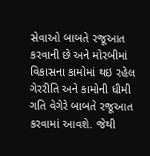સેવાઓ બાબતે રજૂઆત કરવાની છે અને મોરબીમાં વિકાસના કામોમાં થઇ રહેલ ગેરરીતિ અને કામોની ધીમી ગતિ વેગેરે બાબતે રજૂઆત કરવામાં આવશે. જેથી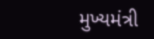મુખ્યમંત્રી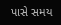પાસે સમય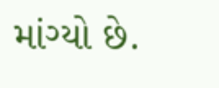માંગ્યો છે.